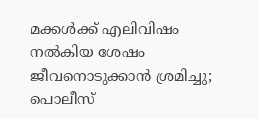മക്കള്‍ക്ക് എലിവിഷം നല്‍കിയ ശേഷം ജീവനൊടുക്കാന്‍ ശ്രമിച്ചു; പൊലീസ്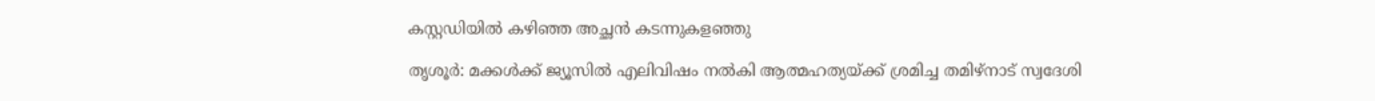കസ്റ്റഡിയിൽ കഴിഞ്ഞ അച്ഛൻ കടന്നുകളഞ്ഞു

തൃശൂര്‍: മക്കള്‍ക്ക് ജ്യൂസില്‍ എലിവിഷം നല്‍കി ആത്മഹത്യയ്ക്ക് ശ്രമിച്ച തമിഴ്നാട് സ്വദേശി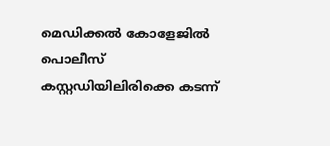മെഡിക്കല്‍ കോളേജില്‍ പൊലീസ് കസ്റ്റഡിയിലിരിക്കെ കടന്ന്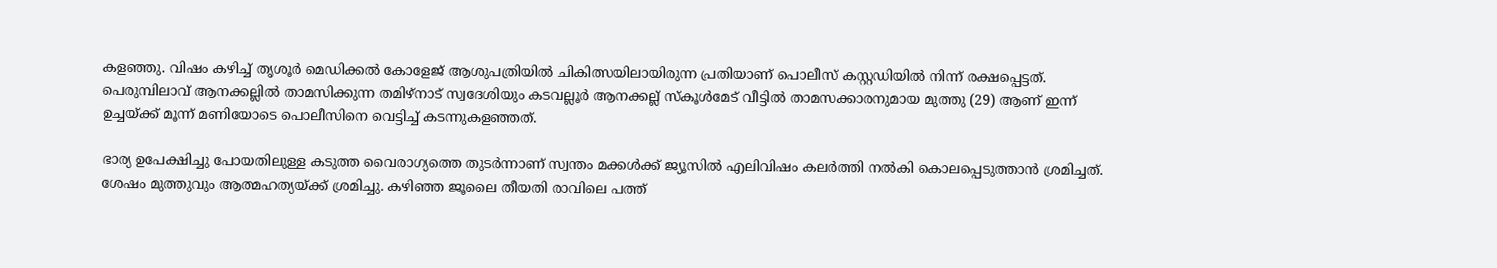കളഞ്ഞു. വിഷം കഴിച്ച് തൃശൂര്‍ മെഡിക്കല്‍ കോളേജ് ആശുപത്രിയില്‍ ചികിത്സയിലായിരുന്ന പ്രതിയാണ് പൊലീസ് കസ്റ്റഡിയില്‍ നിന്ന് രക്ഷപ്പെട്ടത്. പെരുമ്പിലാവ് ആനക്കല്ലില്‍ താമസിക്കുന്ന തമിഴ്നാട് സ്വദേശിയും കടവല്ലൂര്‍ ആനക്കല്ല് സ്‌കൂള്‍മേട് വീട്ടില്‍ താമസക്കാരനുമായ മുത്തു (29) ആണ് ഇന്ന് ഉച്ചയ്ക്ക് മൂന്ന് മണിയോടെ പൊലീസിനെ വെട്ടിച്ച് കടന്നുകളഞ്ഞത്.

ഭാര്യ ഉപേക്ഷിച്ചു പോയതിലുള്ള കടുത്ത വൈരാഗ്യത്തെ തുടര്‍ന്നാണ് സ്വന്തം മക്കള്‍ക്ക് ജ്യൂസില്‍ എലിവിഷം കലര്‍ത്തി നല്‍കി കൊലപ്പെടുത്താന്‍ ശ്രമിച്ചത്. ശേഷം മുത്തുവും ആത്മഹത്യയ്ക്ക് ശ്രമിച്ചു. കഴിഞ്ഞ ജൂലൈ തീയതി രാവിലെ പത്ത്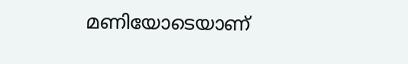മണിയോടെയാണ്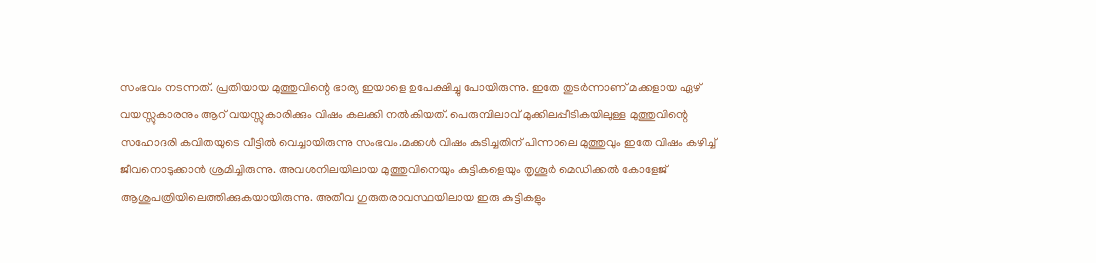സംഭവം നടന്നത്. പ്രതിയായ മുത്തുവിന്റെ ഭാര്യ ഇയാളെ ഉപേക്ഷിച്ചു പോയിരുന്നു. ഇതേ തുടര്‍ന്നാണ് മക്കളായ ഏഴ് വയസ്സുകാരനും ആറ് വയസ്സുകാരിക്കും വിഷം കലക്കി നല്‍കിയത്. പെരുമ്പിലാവ് മുക്കിലപ്പീടികയിലുള്ള മുത്തുവിന്റെ സഹോദരി കവിതയുടെ വീട്ടില്‍ വെച്ചായിരുന്നു സംഭവം.മക്കള്‍ വിഷം കുടിച്ചതിന് പിന്നാലെ മുത്തുവും ഇതേ വിഷം കഴിച്ച് ജീവനൊടുക്കാന്‍ ശ്രമിച്ചിരുന്നു. അവശനിലയിലായ മുത്തുവിനെയും കുട്ടികളെയും തൃശൂര്‍ മെഡിക്കല്‍ കോളേജ് ആശുപത്രിയിലെത്തിക്കുകയായിരുന്നു. അതീവ ഗുരുതരാവസ്ഥയിലായ ഇരു കുട്ടികളും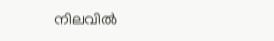നിലവില്‍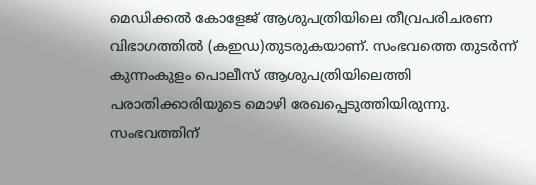മെഡിക്കല്‍ കോളേജ് ആശുപത്രിയിലെ തീവ്രപരിചരണ വിഭാഗത്തില്‍ (കഇഡ)തുടരുകയാണ്. സംഭവത്തെ തുടര്‍ന്ന് കുന്നംകുളം പൊലീസ് ആശുപത്രിയിലെത്തി പരാതിക്കാരിയുടെ മൊഴി രേഖപ്പെടുത്തിയിരുന്നു. സംഭവത്തിന്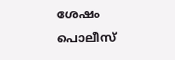ശേഷം പൊലീസ്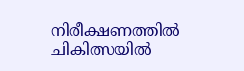നിരീക്ഷണത്തില്‍ ചികിത്സയില്‍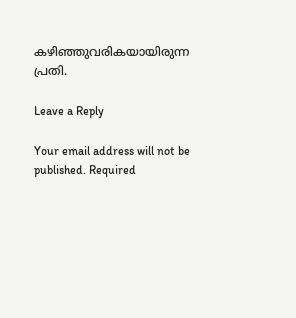കഴിഞ്ഞുവരികയായിരുന്ന പ്രതി.

Leave a Reply

Your email address will not be published. Required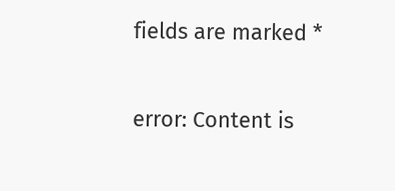fields are marked *

error: Content is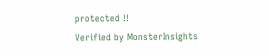protected !!
Verified by MonsterInsights